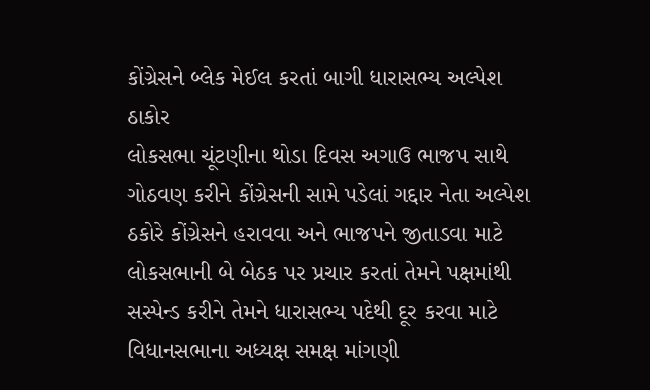કોંગ્રેસને બ્લેક મેઈલ કરતાં બાગી ધારાસભ્ય અલ્પેશ ઠાકોર
લોકસભા ચૂંટણીના થોડા દિવસ અગાઉ ભાજપ સાથે ગોઠવણ કરીને કોંગ્રેસની સામે પડેલાં ગદ્દાર નેતા અલ્પેશ ઠકોરે કોંગ્રેસને હરાવવા અને ભાજપને જીતાડવા માટે લોકસભાની બે બેઠક પર પ્રચાર કરતાં તેમને પક્ષમાંથી સસ્પેન્ડ કરીને તેમને ધારાસભ્ય પદેથી દૂર કરવા માટે વિધાનસભાના અધ્યક્ષ સમક્ષ માંગણી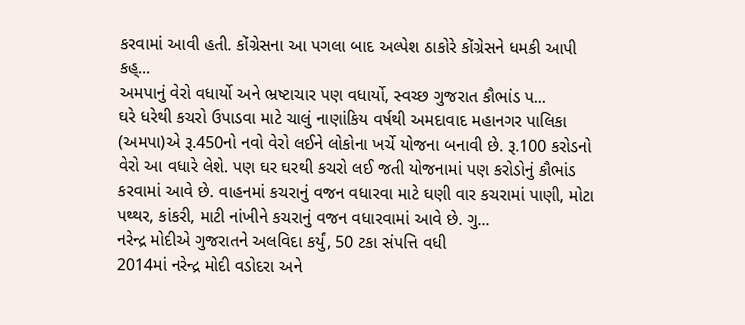કરવામાં આવી હતી. કોંગ્રેસના આ પગલા બાદ અલ્પેશ ઠાકોરે કોંગ્રેસને ધમકી આપી કહ્...
અમપાનું વેરો વધાર્યો અને ભ્રષ્ટાચાર પણ વધાર્યો, સ્વચ્છ ગુજરાત કૌભાંડ પ...
ઘરે ધરેથી કચરો ઉપાડવા માટે ચાલું નાણાંકિય વર્ષથી અમદાવાદ મહાનગર પાલિકા (અમપા)એ રૂ.450નો નવો વેરો લઈને લોકોના ખર્ચે યોજના બનાવી છે. રૂ.100 કરોડનો વેરો આ વધારે લેશે. પણ ઘર ઘરથી કચરો લઈ જતી યોજનામાં પણ કરોડોનું કૌભાંડ કરવામાં આવે છે. વાહનમાં કચરાનું વજન વધારવા માટે ઘણી વાર કચરામાં પાણી, મોટા પથ્થર, કાંકરી, માટી નાંખીને કચરાનું વજન વધારવામાં આવે છે. ગુ...
નરેન્દ્ર મોદીએ ગુજરાતને અલવિદા કર્યું, 50 ટકા સંપત્તિ વધી
2014માં નરેન્દ્ર મોદી વડોદરા અને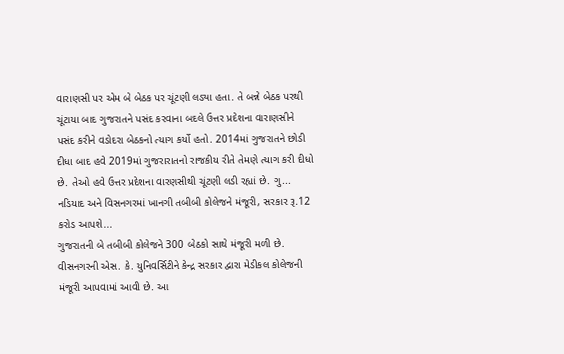વારાણસી પર એમ બે બેઠક પર ચૂંટણી લડ્યા હતા. તે બન્ને બેઠક પરથી ચૂંટાયા બાદ ગુજરાતને પસંદ કરવાના બદલે ઉત્તર પ્રદેશના વારાણસીને પસંદ કરીને વડોદરા બેઠકનો ત્યાગ કર્યો હતો. 2014માં ગુજરાતને છોડી દીધા બાદ હવે 2019માં ગુજરારાતનો રાજકીય રીતે તેમણે ત્યાગ કરી દીધો છે. તેઓ હવે ઉત્તર પ્રદેશના વારણસીથી ચૂંટણી લડી રહ્યાં છે. ગુ...
નડિયાદ અને વિસનગરમાં ખાનગી તબીબી કોલેજને મંજૂરી, સરકાર રૂ.12 કરોડ આપશે...
ગુજરાતની બે તબીબી કોલેજને 300 બેઠકો સાથે મંજૂરી મળી છે. વીસનગરની એસ. કે. યુનિવર્સિટીને કેન્દ્ર સરકાર દ્વારા મેડીકલ કોલેજની મંજૂરી આપવામાં આવી છે. આ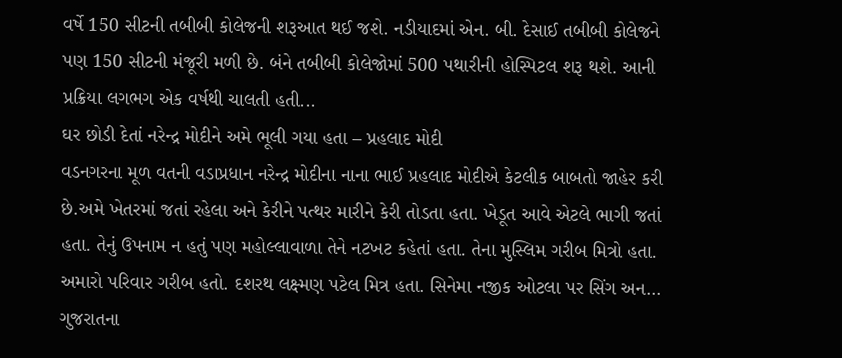વર્ષે 150 સીટની તબીબી કોલેજની શરૂઆત થઈ જશે. નડીયાદમાં એન. બી. દેસાઈ તબીબી કોલેજને પણ 150 સીટની મંજૂરી મળી છે. બંને તબીબી કોલેજોમાં 500 પથારીની હોસ્પિટલ શરૂ થશે. આની પ્રક્રિયા લગભગ એક વર્ષથી ચાલતી હતી...
ઘર છોડી દેતાં નરેન્દ્ર મોદીને અમે ભૂલી ગયા હતા – પ્રહલાદ મોદી
વડનગરના મૂળ વતની વડાપ્રધાન નરેન્દ્ર મોદીના નાના ભાઈ પ્રહલાદ મોદીએ કેટલીક બાબતો જાહેર કરી છે.અમે ખેતરમાં જતાં રહેલા અને કેરીને પત્થર મારીને કેરી તોડતા હતા. ખેડૂત આવે એટલે ભાગી જતાં હતા. તેનું ઉપનામ ન હતું પણ મહોલ્લાવાળા તેને નટખટ કહેતાં હતા. તેના મુસ્લિમ ગરીબ મિત્રો હતા. અમારો પરિવાર ગરીબ હતો. દશરથ લક્ષ્મણ પટેલ મિત્ર હતા. સિનેમા નજીક ઓટલા પર સિંગ અન...
ગુજરાતના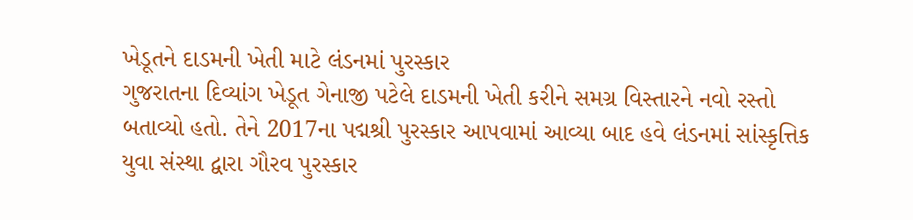ખેડૂતને દાડમની ખેતી માટે લંડનમાં પુરસ્કાર
ગુજરાતના દિવ્યાંગ ખેડૂત ગેનાજી પટેલે દાડમની ખેતી કરીને સમગ્ર વિસ્તારને નવો રસ્તો બતાવ્યો હતો. તેને 2017ના પદ્મશ્રી પુરસ્કાર આપવામાં આવ્યા બાદ હવે લંડનમાં સાંસ્કૃત્તિક યુવા સંસ્થા દ્વારા ગૌરવ પુરસ્કાર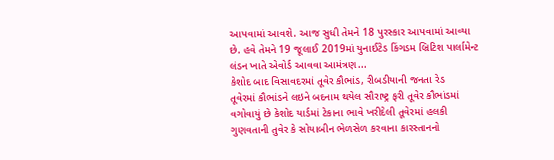આપવામાં આવશે. આજ સુધી તેમને 18 પુરસ્કાર આપવામાં આવ્યા છે. હવે તેમને 19 જૂલાઈ 2019માં યુનાઈટેડ કિંગડમ બ્રિટિશ પાર્લામેન્ટ લંડન ખાતે એવોર્ડ આવવા આમંત્રણ...
કેશોદ બાદ વિસાવદરમાં તૂવેર કૌભાંડ, રીબડીયાની જનતા રેડ
તૂવેરમાં કૌભાંડને લઇને બદનામ થયેલ સૌરાષ્ટ્ર ફરી તૂવેર કૌભાંડમાં વગોવાયું છે કેશોદ યાર્ડમાં ટેકાના ભાવે ખરીદેલી તૂવેરમાં હલકી ગુણવતાની તુવેર કે સોયાબીન ભેળસેળ કરવાના કારસ્તાનનો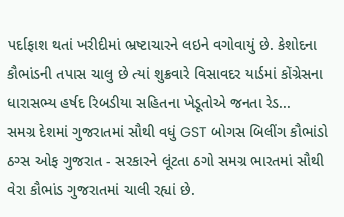પર્દાફાશ થતાં ખરીદીમાં ભ્રષ્ટાચારને લઇને વગોવાયું છે. કેશોદના કૌભાંડની તપાસ ચાલુ છે ત્યાં શુક્રવારે વિસાવદર યાર્ડમાં કોંગ્રેસના ધારાસભ્ય હર્ષદ રિબડીયા સહિતના ખેડૂતોએ જનતા રેડ...
સમગ્ર દેશમાં ગુજરાતમાં સૌથી વધું GST બોગસ બિલીંગ કૌભાંડો
ઠગ્સ ઓફ ગુજરાત - સરકારને લૂંટતા ઠગો સમગ્ર ભારતમાં સૌથી વેરા કૌભાંડ ગુજરાતમાં ચાલી રહ્યાં છે.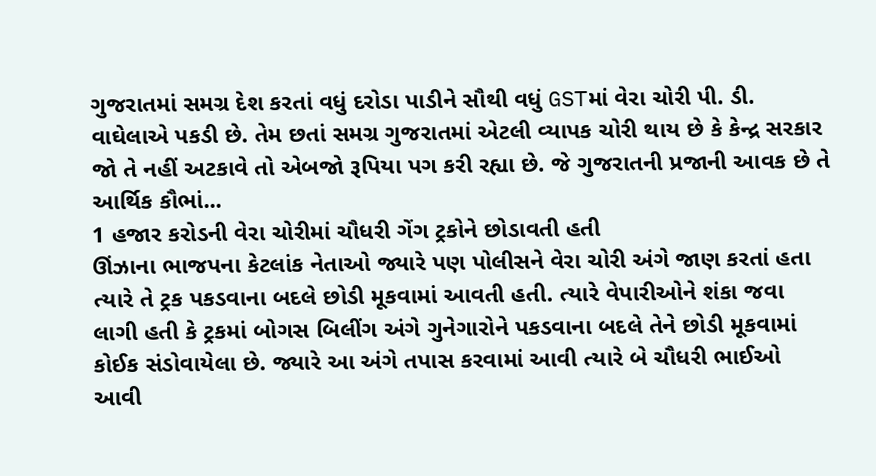ગુજરાતમાં સમગ્ર દેશ કરતાં વધું દરોડા પાડીને સૌથી વધું GSTમાં વેરા ચોરી પી. ડી. વાઘેલાએ પકડી છે. તેમ છતાં સમગ્ર ગુજરાતમાં એટલી વ્યાપક ચોરી થાય છે કે કેન્દ્ર સરકાર જો તે નહીં અટકાવે તો એબજો રૂપિયા પગ કરી રહ્યા છે. જે ગુજરાતની પ્રજાની આવક છે તે આર્થિક કૌભાં...
1 હજાર કરોડની વેરા ચોરીમાં ચૌધરી ગેંગ ટ્રકોને છોડાવતી હતી
ઊંઝાના ભાજપના કેટલાંક નેતાઓ જ્યારે પણ પોલીસને વેરા ચોરી અંગે જાણ કરતાં હતા ત્યારે તે ટ્રક પકડવાના બદલે છોડી મૂકવામાં આવતી હતી. ત્યારે વેપારીઓને શંકા જવા લાગી હતી કે ટ્રકમાં બોગસ બિલીંગ અંગે ગુનેગારોને પકડવાના બદલે તેને છોડી મૂકવામાં કોઈક સંડોવાયેલા છે. જ્યારે આ અંગે તપાસ કરવામાં આવી ત્યારે બે ચૌધરી ભાઈઓ આવી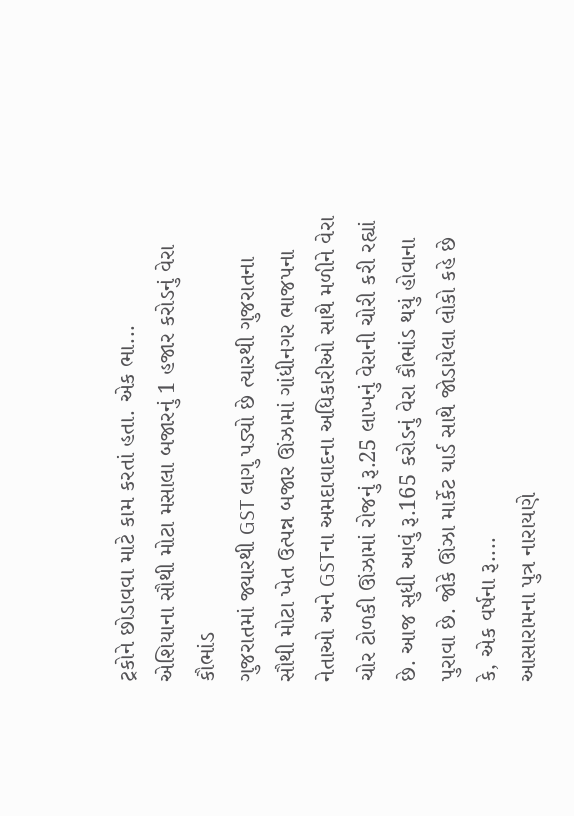ટ્રકોને છોડાવવા માટે કામ કરતાં હતા. એક ભા...
એશિયાના સૌથી મોટા મસાલા બજારનું 1 હજાર કરોડનું વેરા કૌભાંડ
ગુજરાતમાં જ્યારથી GST લાગુ પડ્યો છે ત્યારથી ગુજરાતના સૌથી મોટા ખેત ઉત્પન્ન બજાર ઊંઝામાં ગાંધીનગર ભાજપના નેતાઓ અને GSTના અમદાવાદના અધિકારીઓ સાથે મળીને વેરા ચોર ટોળકી ઊંઝામાં રોજનું રૂ.25 લાખનું વેરાની ચોરી કરી રહ્યાં છે. આજ સુધી આવું રૂ.165 કરોડનું વેરા કૌભાંડ થયું હોવાના પુરાવા છે. જોકે ઊંઝા માર્કેટ યાર્ડ સાથે જોડાયેલા લોકો કહે છે કે, એક વર્ષના રૂ....
આસારામના પુત્ર નારાયણે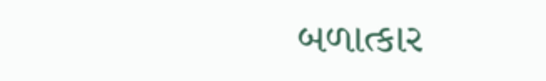બળાત્કાર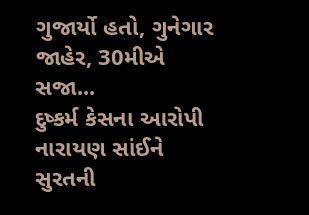ગુજાર્યો હતો, ગુનેગાર જાહેર, 30મીએ સજા...
દુષ્કર્મ કેસના આરોપી નારાયણ સાંઈને સુરતની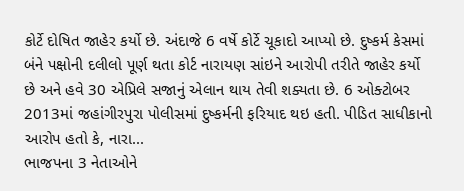કોર્ટે દોષિત જાહેર કર્યો છે. અંદાજે 6 વર્ષે કોર્ટે ચૂકાદો આપ્યો છે. દુષ્કર્મ કેસમાં બંને પક્ષોની દલીલો પૂર્ણ થતા કોર્ટ નારાયણ સાંઇને આરોપી તરીતે જાહેર કર્યો છે અને હવે 30 એપ્રિલે સજાનું એલાન થાય તેવી શક્યતા છે. 6 ઓક્ટોબર 2013માં જહાંગીરપુરા પોલીસમાં દુષ્કર્મની ફરિયાદ થઇ હતી. પીડિત સાધીકાનો આરોપ હતો કે, નારા...
ભાજપના 3 નેતાઓને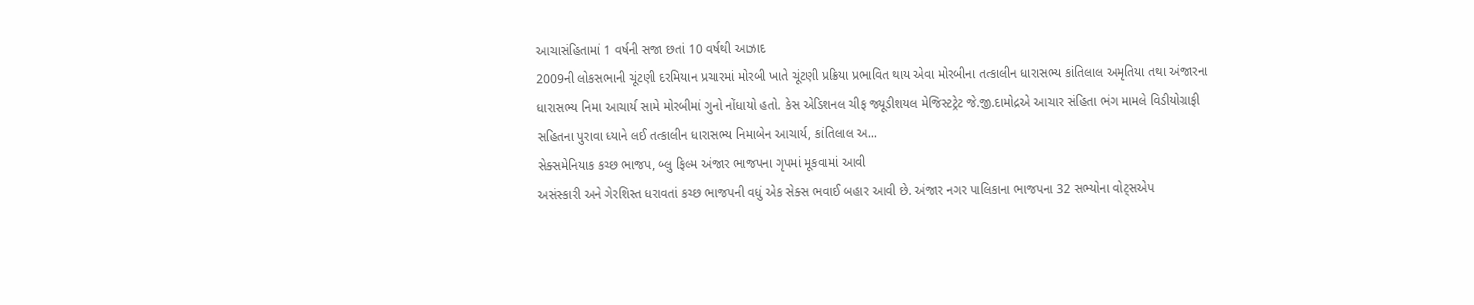આચાસંહિતામાં 1 વર્ષની સજા છતાં 10 વર્ષથી આઝાદ
2009ની લોકસભાની ચૂંટણી દરમિયાન પ્રચારમાં મોરબી ખાતે ચૂંટણી પ્રક્રિયા પ્રભાવિત થાય એવા મોરબીના તત્કાલીન ધારાસભ્ય કાંતિલાલ અમૃતિયા તથા અંજારના ધારાસભ્ય નિમા આચાર્ય સામે મોરબીમાં ગુનો નોંધાયો હતો. કેસ એડિશનલ ચીફ જ્યૂડીશયલ મેજિસ્ટટ્રેટ જે.જી.દામોદ્રએ આચાર સંહિતા ભંગ મામલે વિડીયોગ્રાફી સહિતના પુરાવા ધ્યાને લઈ તત્કાલીન ધારાસભ્ય નિમાબેન આચાર્ય, કાંતિલાલ અ...
સેક્સમેનિયાક કચ્છ ભાજપ, બ્લુ ફિલ્મ અંજાર ભાજપના ગૃપમાં મૂકવામાં આવી
અસંસ્કારી અને ગેરશિસ્ત ધરાવતાં કચ્છ ભાજપની વધું એક સેક્સ ભવાઈ બહાર આવી છે. અંજાર નગર પાલિકાના ભાજપના 32 સભ્યોના વોટ્સએપ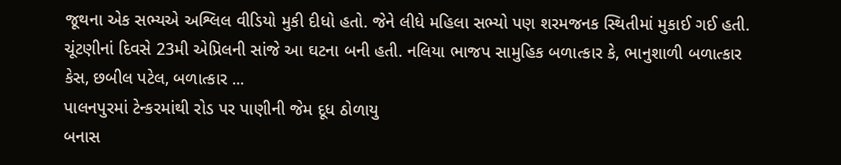જૂથના એક સભ્યએ અશ્લિલ વીડિયો મુકી દીધો હતો. જેને લીધે મહિલા સભ્યો પણ શરમજનક સ્થિતીમાં મુકાઈ ગઈ હતી. ચૂંટણીનાં દિવસે 23મી એપ્રિલની સાંજે આ ઘટના બની હતી. નલિયા ભાજપ સામુહિક બળાત્કાર કે, ભાનુશાળી બળાત્કાર કેસ, છબીલ પટેલ, બળાત્કાર ...
પાલનપુરમાં ટેન્કરમાંથી રોડ પર પાણીની જેમ દૂધ ઠોળાયુ
બનાસ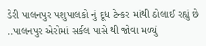ડેરી પાલનપુર પશુપાલકો નું દૂધ ટેન્કર માંથી ઠોલાઈ રહ્યું છે ..પાલનપુર એરોમાં સર્કલ પાસે થી જોવા મળ્યું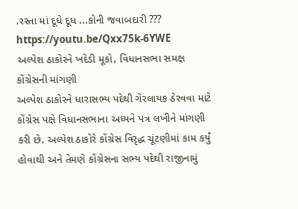.રસ્તા માં દૂધે દૂધ ...કોની જવાબદારી ??? https://youtu.be/Qxx75k-6YWE
અલ્પેશ ઠાકોરને ખદેડી મૂકો, વિધાનસભા સમક્ષ કોંગ્રેસની માંગણી
અલ્પેશ ઠાકોરને ધારાસભ્ય પદેથી ગેરલાયક ઠેરવવા માટે કોંગ્રેસ પક્ષે વિધાનસભાના અધ્યને પત્ર લખીને માંગણી કરી છે. અલ્પેશ ઠાકોરે કોંગ્રેસ વિરૃદ્ધ ચૂંટણીમાં કામ કર્યું હોવાથી અને તેમણે કોંગ્રેસના સભ્ય પદેથી રાજીનામું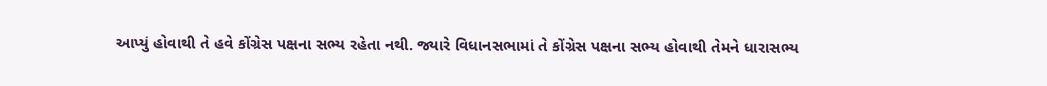આપ્યું હોવાથી તે હવે કોંગ્રેસ પક્ષના સભ્ય રહેતા નથી. જ્યારે વિધાનસભામાં તે કોંગ્રેસ પક્ષના સભ્ય હોવાથી તેમને ધારાસભ્ય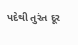પદેથી તુરંત દૂર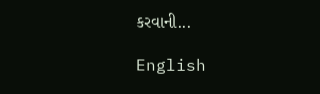કરવાની...

English